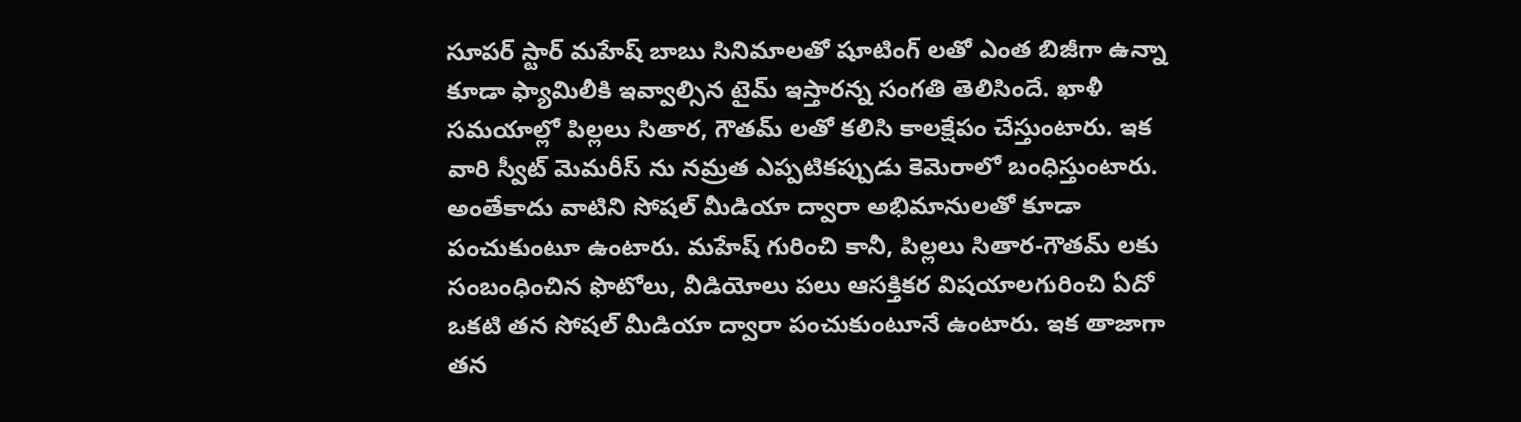సూపర్ స్టార్ మహేష్ బాబు సినిమాలతో షూటింగ్ లతో ఎంత బిజీగా ఉన్నా కూడా ఫ్యామిలీకి ఇవ్వాల్సిన టైమ్ ఇస్తారన్న సంగతి తెలిసిందే. ఖాళీ సమయాల్లో పిల్లలు సితార, గౌతమ్ లతో కలిసి కాలక్షేపం చేస్తుంటారు. ఇక వారి స్వీట్ మెమరీస్ ను నమ్రత ఎప్పటికప్పుడు కెమెరాలో బంధిస్తుంటారు. అంతేకాదు వాటిని సోషల్ మీడియా ద్వారా అభిమానులతో కూడా పంచుకుంటూ ఉంటారు. మహేష్ గురించి కానీ, పిల్లలు సితార-గౌతమ్ లకు సంబంధించిన ఫొటోలు, వీడియోలు పలు ఆసక్తికర విషయాలగురించి ఏదో ఒకటి తన సోషల్ మీడియా ద్వారా పంచుకుంటూనే ఉంటారు. ఇక తాజాగా తన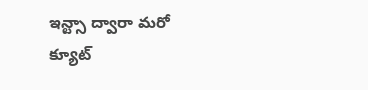ఇన్ట్సా ద్వారా మరో క్యూట్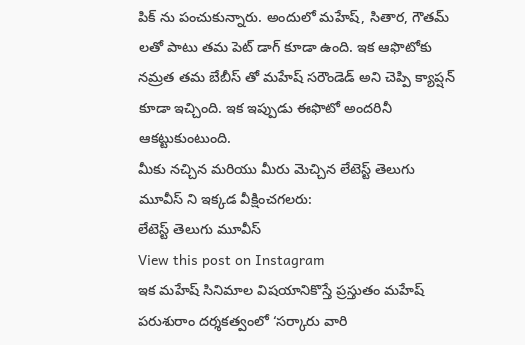పిక్ ను పంచుకున్నారు. అందులో మహేష్, సితార, గౌతమ్ లతో పాటు తమ పెట్ డాగ్ కూడా ఉంది. ఇక ఆఫొటోకు నమ్రత తమ బేబీస్ తో మహేష్ సరౌండెడ్ అని చెప్పి క్యాప్షన్ కూడా ఇచ్చింది. ఇక ఇప్పుడు ఈఫొటో అందరినీ ఆకట్టుకుంటుంది.
మీకు నచ్చిన మరియు మీరు మెచ్చిన లేటెస్ట్ తెలుగు మూవీస్ ని ఇక్కడ వీక్షించగలరు:
లేటెస్ట్ తెలుగు మూవీస్
View this post on Instagram
ఇక మహేష్ సినిమాల విషయానికొస్తే ప్రస్తుతం మహేష్ పరుశురాం దర్శకత్వంలో ‘సర్కారు వారి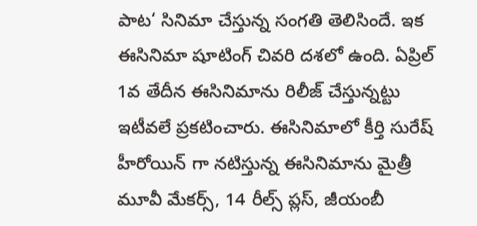పాట‘ సినిమా చేస్తున్న సంగతి తెలిసిందే. ఇక ఈసినిమా షూటింగ్ చివరి దశలో ఉంది. ఏప్రిల్ 1వ తేదీన ఈసినిమాను రిలీజ్ చేస్తున్నట్టు ఇటీవలే ప్రకటించారు. ఈసినిమాలో కీర్తి సురేష్ హీరోయిన్ గా నటిస్తున్న ఈసినిమాను మైత్రీ మూవీ మేకర్స్, 14 రీల్స్ ప్లస్, జీయంబీ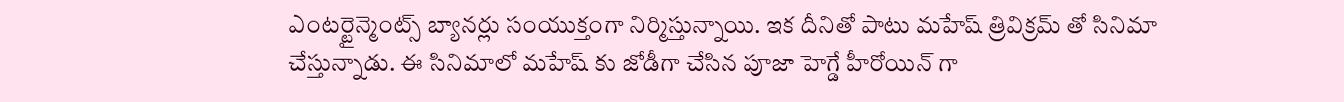ఎంటర్టైన్మెంట్స్ బ్యానర్లు సంయుక్తంగా నిర్మిస్తున్నాయి. ఇక దీనితో పాటు మహేష్ త్రివిక్రమ్ తో సినిమా చేస్తున్నాడు. ఈ సినిమాలో మహేష్ కు జోడీగా చేసిన పూజా హెగ్డే హీరోయిన్ గా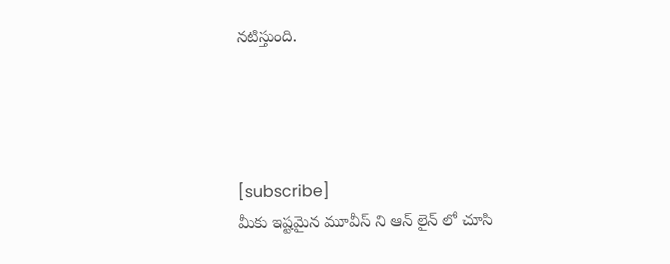నటిస్తుంది.




[subscribe]
మీకు ఇష్టమైన మూవీస్ ని ఆన్ లైన్ లో చూసి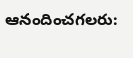ఆనందించగలరు: